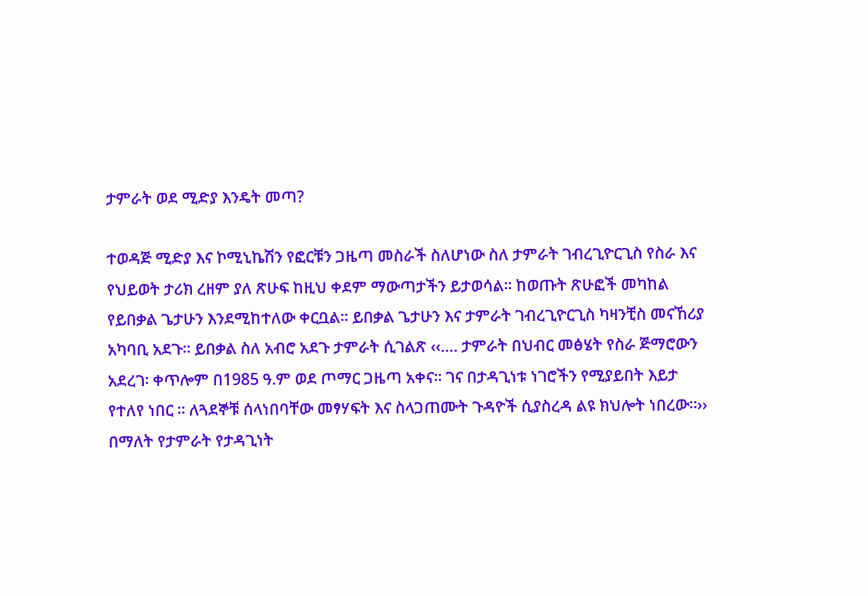ታምራት ወደ ሚድያ እንዴት መጣ?

ተወዳጅ ሚድያ እና ኮሚኒኬሽን የፎርቹን ጋዜጣ መስራች ስለሆነው ስለ ታምራት ገብረጊዮርጊስ የስራ እና የህይወት ታሪክ ረዘም ያለ ጽሁፍ ከዚህ ቀደም ማውጣታችን ይታወሳል፡፡ ከወጡት ጽሁፎች መካከል የይበቃል ጌታሁን እንደሚከተለው ቀርቧል፡፡ ይበቃል ጌታሁን እና ታምራት ገብረጊዮርጊስ ካዛንቺስ መናኸሪያ አካባቢ አደጉ፡፡ ይበቃል ስለ አብሮ አደጉ ታምራት ሲገልጽ ‹‹…. ታምራት በህብር መፅሄት የስራ ጅማሮውን አደረገ፡ ቀጥሎም በ1985 ዓ.ም ወደ ጦማር ጋዜጣ አቀና፡፡ ገና በታዳጊነቱ ነገሮችን የሚያይበት እይታ የተለየ ነበር ። ለጓደኞቹ ሰላነበባቸው መፃሃፍት እና ስላጋጠሙት ጉዳዮች ሲያስረዳ ልዩ ክህሎት ነበረው፡፡›› በማለት የታምራት የታዳጊነት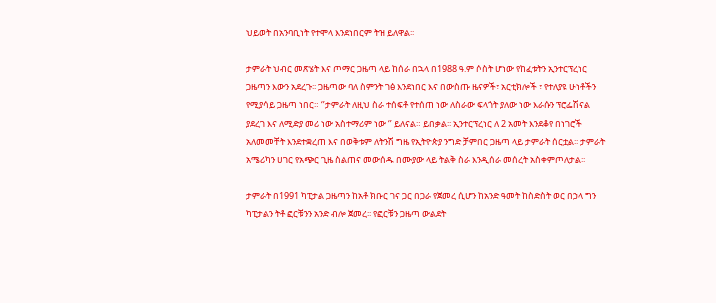ህይወት በአንባቢነት የተሞላ እንደነበርም ትዝ ይለዋል፡፡

ታምራት ህብር መጽሄት እና ጦማር ጋዜጣ ላይ ከሰራ በኋላ በ1988 ዓ.ም ሶስት ሆነው የከፈቱትን ኢንተርፕረነር ጋዜጣን እውን አደረጉ፡፡ ጋዜጣው ባለ ስምንት ገፅ እንደነበር እና በውስጡ ዜናዎች፣ አርቲክሎች ፣ የተለያዩ ሁነቶችን የሚያሳይ ጋዜጣ ነበር። ‘’ታምራት ለዚህ ስራ ተሰፍቶ የተሰጠ ነው ለስራው ፍላጎት ያለው ነው እራሱን ፕሮፌሽናል ያደረገ እና ለሚድያ መሪ ነው አስተማሪም ነው ‘’ ይለናል። ይበቃል፡፡ ኢንተርፕረነር ለ 2 አመት እንደቆየ በነገሮች አለመመቸት እንደተቋረጠ እና በወቅቱም ለትንሽ ግዜ የኢትዮጵያ ንግድ ቻምበር ጋዜጣ ላይ ታምራት ሰርቷል፡፡ ታምራት አሜሪካን ሀገር የአጭር ጊዜ ስልጠና መውሰዱ በሙያው ላይ ትልቅ ስራ እንዲሰራ መሰረት አስቀምጦለታል፡፡

ታምራት በ1991 ካፒታል ጋዜጣን ከአቶ ክቡር ገና ጋር በጋራ የጀመረ ሲሆን ከአንድ ዓመት ከስድስት ወር በኃላ ግን ካፒታልን ትቶ ፎርቹንን አንድ ብሎ ጀመረ፡፡ የፎርቹን ጋዜጣ ውልደት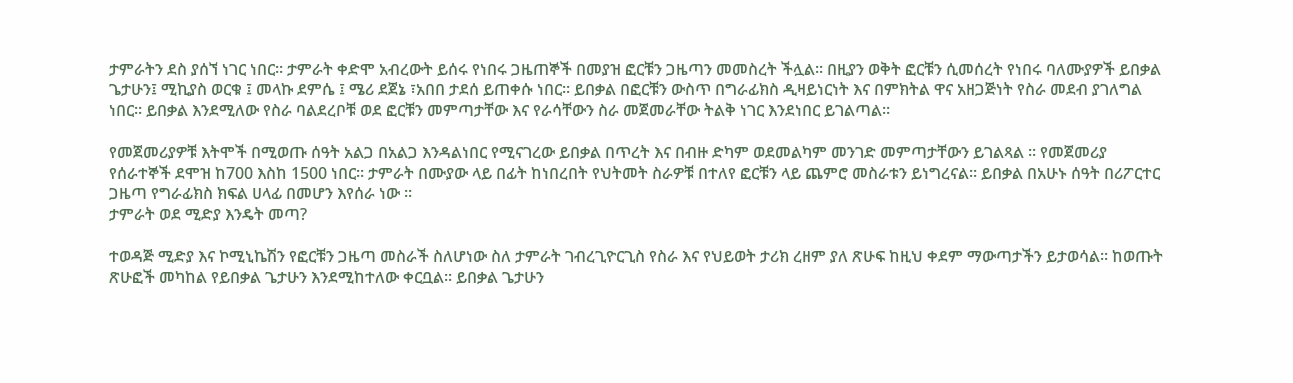ታምራትን ደስ ያሰኘ ነገር ነበር፡፡ ታምራት ቀድሞ አብረውት ይሰሩ የነበሩ ጋዜጠኞች በመያዝ ፎርቹን ጋዜጣን መመስረት ችሏል፡፡ በዚያን ወቅት ፎርቹን ሲመሰረት የነበሩ ባለሙያዎች ይበቃል ጌታሁን፤ ሚኪያስ ወርቁ ፤ መላኩ ደምሴ ፤ ሜሪ ደጀኔ ፣አበበ ታደሰ ይጠቀሱ ነበር፡፡ ይበቃል በፎርቹን ውስጥ በግራፊክስ ዲዛይነርነት እና በምክትል ዋና አዘጋጅነት የስራ መደብ ያገለግል ነበር፡፡ ይበቃል እንደሚለው የስራ ባልደረቦቹ ወደ ፎርቹን መምጣታቸው እና የራሳቸውን ስራ መጀመራቸው ትልቅ ነገር እንደነበር ይገልጣል።

የመጀመሪያዎቹ እትሞች በሚወጡ ሰዓት አልጋ በአልጋ እንዳልነበር የሚናገረው ይበቃል በጥረት እና በብዙ ድካም ወደመልካም መንገድ መምጣታቸውን ይገልጻል ። የመጀመሪያ የሰራተኞች ደሞዝ ከ700 እስከ 1500 ነበር። ታምራት በሙያው ላይ በፊት ከነበረበት የህትመት ስራዎቹ በተለየ ፎርቹን ላይ ጨምሮ መስራቱን ይነግረናል። ይበቃል በአሁኑ ሰዓት በሪፖርተር ጋዜጣ የግራፊክስ ክፍል ሀላፊ በመሆን እየሰራ ነው ።
ታምራት ወደ ሚድያ እንዴት መጣ?

ተወዳጅ ሚድያ እና ኮሚኒኬሽን የፎርቹን ጋዜጣ መስራች ስለሆነው ስለ ታምራት ገብረጊዮርጊስ የስራ እና የህይወት ታሪክ ረዘም ያለ ጽሁፍ ከዚህ ቀደም ማውጣታችን ይታወሳል፡፡ ከወጡት ጽሁፎች መካከል የይበቃል ጌታሁን እንደሚከተለው ቀርቧል፡፡ ይበቃል ጌታሁን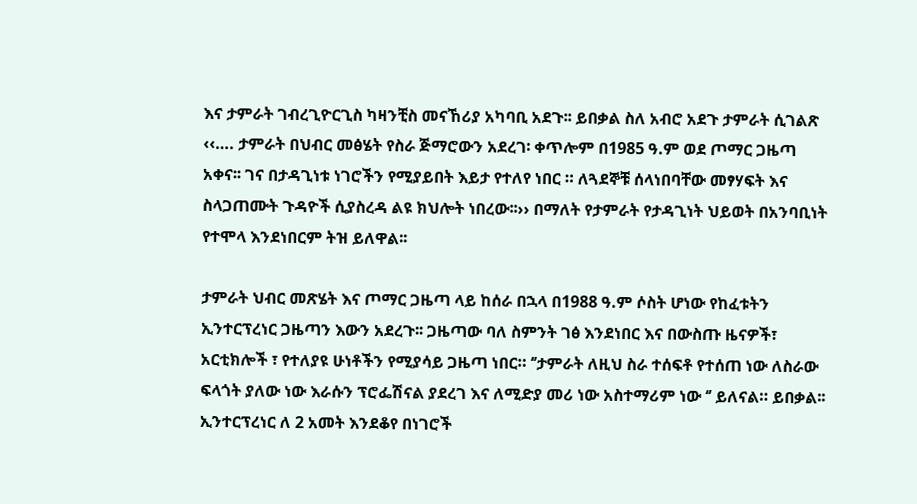እና ታምራት ገብረጊዮርጊስ ካዛንቺስ መናኸሪያ አካባቢ አደጉ፡፡ ይበቃል ስለ አብሮ አደጉ ታምራት ሲገልጽ ‹‹…. ታምራት በህብር መፅሄት የስራ ጅማሮውን አደረገ፡ ቀጥሎም በ1985 ዓ.ም ወደ ጦማር ጋዜጣ አቀና፡፡ ገና በታዳጊነቱ ነገሮችን የሚያይበት እይታ የተለየ ነበር ። ለጓደኞቹ ሰላነበባቸው መፃሃፍት እና ስላጋጠሙት ጉዳዮች ሲያስረዳ ልዩ ክህሎት ነበረው፡፡›› በማለት የታምራት የታዳጊነት ህይወት በአንባቢነት የተሞላ እንደነበርም ትዝ ይለዋል፡፡

ታምራት ህብር መጽሄት እና ጦማር ጋዜጣ ላይ ከሰራ በኋላ በ1988 ዓ.ም ሶስት ሆነው የከፈቱትን ኢንተርፕረነር ጋዜጣን እውን አደረጉ፡፡ ጋዜጣው ባለ ስምንት ገፅ እንደነበር እና በውስጡ ዜናዎች፣ አርቲክሎች ፣ የተለያዩ ሁነቶችን የሚያሳይ ጋዜጣ ነበር። ‘’ታምራት ለዚህ ስራ ተሰፍቶ የተሰጠ ነው ለስራው ፍላጎት ያለው ነው እራሱን ፕሮፌሽናል ያደረገ እና ለሚድያ መሪ ነው አስተማሪም ነው ‘’ ይለናል። ይበቃል፡፡ ኢንተርፕረነር ለ 2 አመት እንደቆየ በነገሮች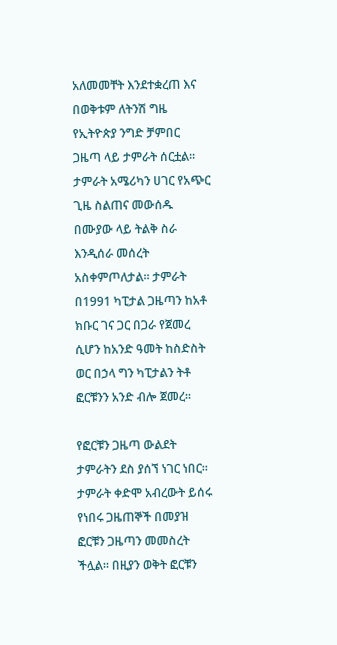አለመመቸት እንደተቋረጠ እና በወቅቱም ለትንሽ ግዜ የኢትዮጵያ ንግድ ቻምበር ጋዜጣ ላይ ታምራት ሰርቷል፡፡ ታምራት አሜሪካን ሀገር የአጭር ጊዜ ስልጠና መውሰዱ በሙያው ላይ ትልቅ ስራ እንዲሰራ መሰረት አስቀምጦለታል፡፡ ታምራት በ1991 ካፒታል ጋዜጣን ከአቶ ክቡር ገና ጋር በጋራ የጀመረ ሲሆን ከአንድ ዓመት ከስድስት ወር በኃላ ግን ካፒታልን ትቶ ፎርቹንን አንድ ብሎ ጀመረ፡፡

የፎርቹን ጋዜጣ ውልደት ታምራትን ደስ ያሰኘ ነገር ነበር፡፡ ታምራት ቀድሞ አብረውት ይሰሩ የነበሩ ጋዜጠኞች በመያዝ ፎርቹን ጋዜጣን መመስረት ችሏል፡፡ በዚያን ወቅት ፎርቹን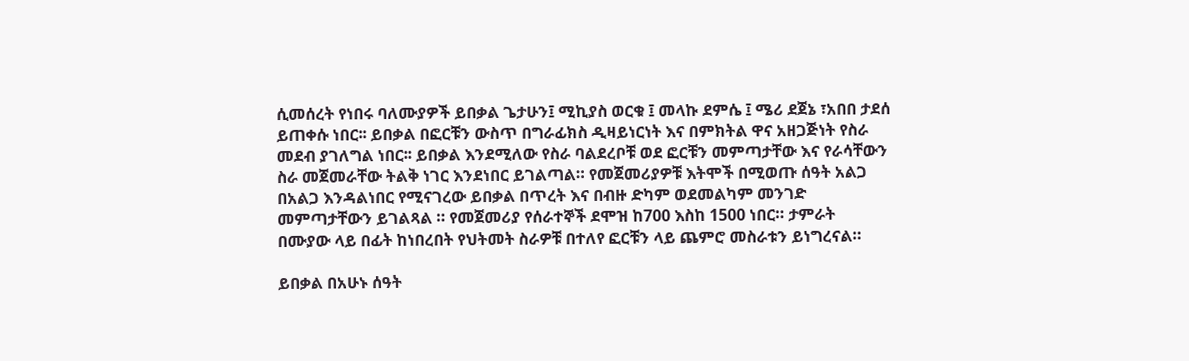ሲመሰረት የነበሩ ባለሙያዎች ይበቃል ጌታሁን፤ ሚኪያስ ወርቁ ፤ መላኩ ደምሴ ፤ ሜሪ ደጀኔ ፣አበበ ታደሰ ይጠቀሱ ነበር፡፡ ይበቃል በፎርቹን ውስጥ በግራፊክስ ዲዛይነርነት እና በምክትል ዋና አዘጋጅነት የስራ መደብ ያገለግል ነበር፡፡ ይበቃል እንደሚለው የስራ ባልደረቦቹ ወደ ፎርቹን መምጣታቸው እና የራሳቸውን ስራ መጀመራቸው ትልቅ ነገር እንደነበር ይገልጣል። የመጀመሪያዎቹ እትሞች በሚወጡ ሰዓት አልጋ በአልጋ እንዳልነበር የሚናገረው ይበቃል በጥረት እና በብዙ ድካም ወደመልካም መንገድ መምጣታቸውን ይገልጻል ። የመጀመሪያ የሰራተኞች ደሞዝ ከ700 እስከ 1500 ነበር። ታምራት በሙያው ላይ በፊት ከነበረበት የህትመት ስራዎቹ በተለየ ፎርቹን ላይ ጨምሮ መስራቱን ይነግረናል።

ይበቃል በአሁኑ ሰዓት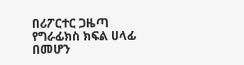በሪፖርተር ጋዜጣ የግራፊክስ ክፍል ሀላፊ በመሆን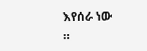እየሰራ ነው ።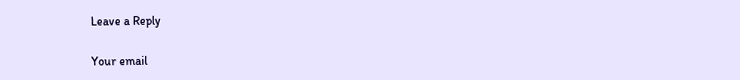Leave a Reply

Your email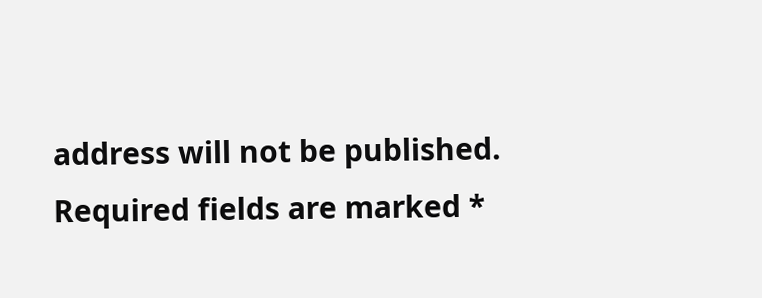address will not be published. Required fields are marked *